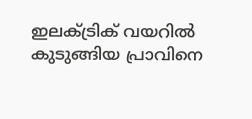ഇലക്ട്രിക് വയറിൽ കുടുങ്ങിയ പ്രാവിനെ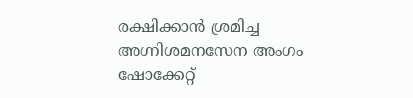രക്ഷിക്കാൻ ശ്രമിച്ച അഗ്നിശമനസേന അംഗം ഷോക്കേറ്റ്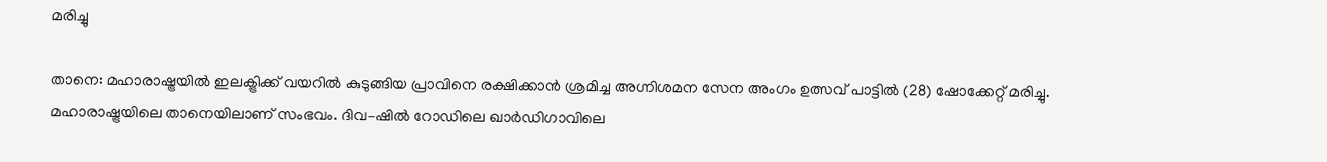മരിച്ചു

താനെ: മഹാരാഷ്ട്രയിൽ ഇലക്ട്രിക്ക് വയറിൽ കുടുങ്ങിയ പ്രാവിനെ രക്ഷിക്കാൻ ശ്രമിച്ച അഗ്നിശമന സേന അംഗം ഉത്സവ് പാട്ടിൽ (28) ഷോക്കേറ്റ് മരിച്ചു. മഹാരാഷ്ട്രയിലെ താനെയിലാണ് സംഭവം. ദിവ–ഷിൽ റോഡിലെ ഖാർഡിഗാവിലെ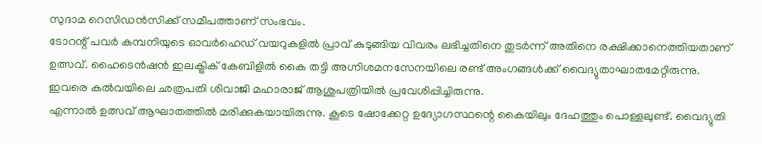സുദാമ റെസിഡൻസിക്ക് സമീപത്താണ് സംഭവം.
ടോറന്റ് പവർ കമ്പനിയുടെ ഓവർഹെഡ് വയറുകളിൽ പ്രാവ് കുടുങ്ങിയ വിവരം ലഭിച്ചതിനെ തുടർന്ന് അതിനെ രക്ഷിക്കാനെത്തിയതാണ് ഉത്സവ്. ഹൈടെൻഷൻ ഇലക്ട്രിക് കേബിളിൽ കൈ തട്ടി അഗ്നിശമനസേനയിലെ രണ്ട് അംഗങ്ങൾക്ക് വൈദ്യുതാഘാതമേറ്റിരുന്നു. ഇവരെ കൽവയിലെ ഛത്രപതി ശിവാജി മഹാരാജ് ആശുപത്രിയിൽ പ്രവേശിപ്പിച്ചിരുന്നു.
എന്നാൽ ഉത്സവ് ആഘാതത്തിൽ മരിക്കുകയായിരുന്നു. കൂടെ ഷോക്കേറ്റ ഉദ്യോഗസ്ഥന്റെ കൈയിലും ദേഹത്തും പൊള്ളലുണ്ട്. വൈദ്യുതി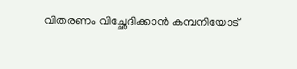വിതരണം വിച്ഛേദിക്കാൻ കമ്പനിയോട്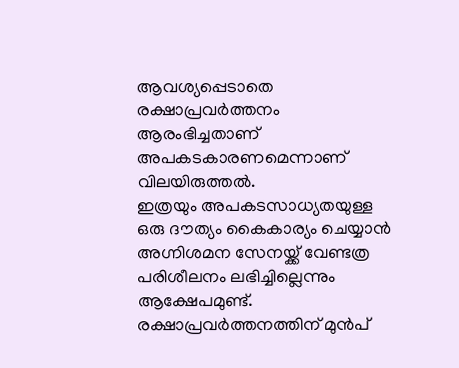ആവശ്യപ്പെടാതെ രക്ഷാപ്രവർത്തനം ആരംഭിച്ചതാണ് അപകടകാരണമെന്നാണ് വിലയിരുത്തൽ.
ഇത്രയും അപകടസാധ്യതയുള്ള ഒരു ദൗത്യം കൈകാര്യം ചെയ്യാൻ അഗ്നിശമന സേനയ്ക്ക് വേണ്ടത്ര പരിശീലനം ലഭിച്ചില്ലെന്നും ആക്ഷേപമുണ്ട്. രക്ഷാപ്രവർത്തനത്തിന് മുൻപ്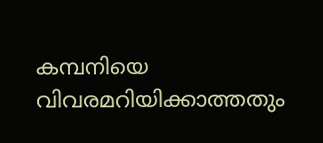കമ്പനിയെ വിവരമറിയിക്കാത്തതും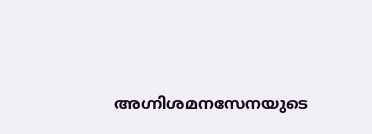അഗ്നിശമനസേനയുടെ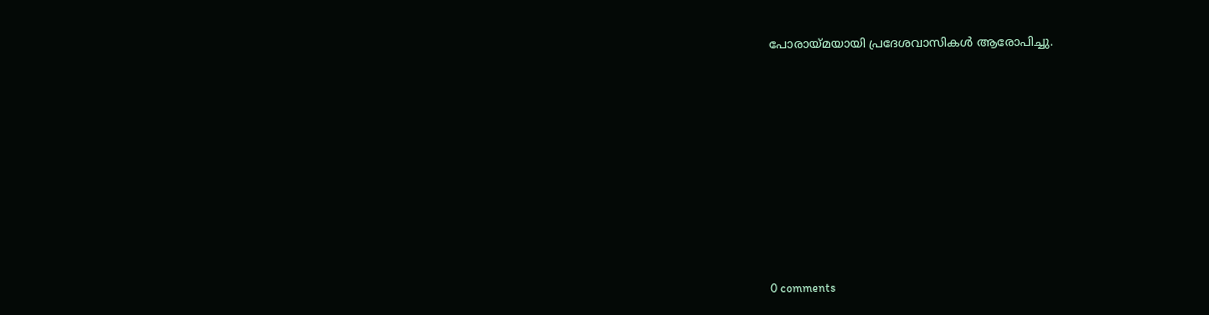പോരായ്മയായി പ്രദേശവാസികൾ ആരോപിച്ചു.










0 comments